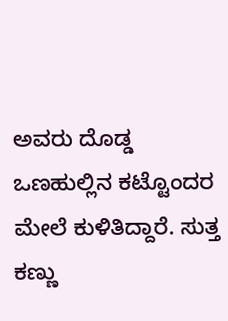ಅವರು ದೊಡ್ಡ ಒಣಹುಲ್ಲಿನ ಕಟ್ಟೊಂದರ ಮೇಲೆ ಕುಳಿತಿದ್ದಾರೆ. ಸುತ್ತ ಕಣ್ಣು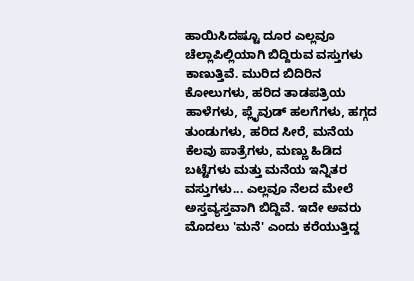ಹಾಯಿಸಿದಷ್ಟೂ ದೂರ ಎಲ್ಲವೂ ಚೆಲ್ಲಾಪಿಲ್ಲಿಯಾಗಿ ಬಿದ್ದಿರುವ ವಸ್ತುಗಳು ಕಾಣುತ್ತಿವೆ. ಮುರಿದ ಬಿದಿರಿನ ಕೋಲುಗಳು, ಹರಿದ ತಾಡಪತ್ರಿಯ ಹಾಳೆಗಳು, ಪ್ಲೈವುಡ್ ಹಲಗೆಗಳು, ಹಗ್ಗದ ತುಂಡುಗಳು, ಹರಿದ ಸೀರೆ, ಮನೆಯ ಕೆಲವು ಪಾತ್ರೆಗಳು, ಮಣ್ಣು ಹಿಡಿದ ಬಟ್ಟೆಗಳು ಮತ್ತು ಮನೆಯ ಇನ್ನಿತರ ವಸ್ತುಗಳು... ಎಲ್ಲವೂ ನೆಲದ ಮೇಲೆ ಅಸ್ತವ್ಯಸ್ತವಾಗಿ ಬಿದ್ದಿವೆ. ಇದೇ ಅವರು ಮೊದಲು 'ಮನೆ' ಎಂದು ಕರೆಯುತ್ತಿದ್ದ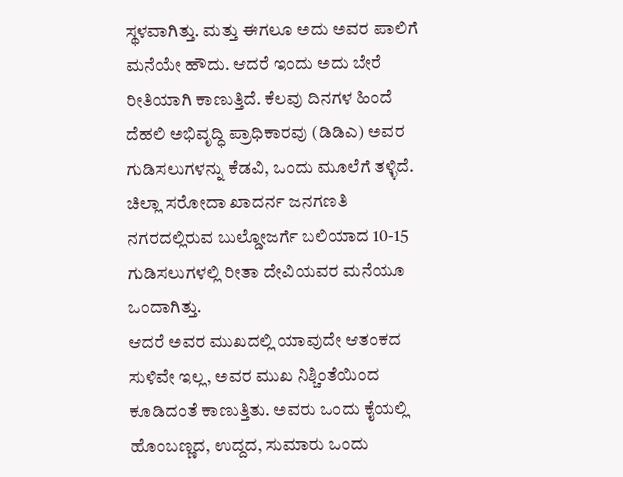ಸ್ಥಳವಾಗಿತ್ತು. ಮತ್ತು ಈಗಲೂ ಅದು ಅವರ ಪಾಲಿಗೆ ಮನೆಯೇ ಹೌದು. ಆದರೆ ಇಂದು ಅದು ಬೇರೆ ರೀತಿಯಾಗಿ ಕಾಣುತ್ತಿದೆ. ಕೆಲವು ದಿನಗಳ ಹಿಂದೆ ದೆಹಲಿ ಅಭಿವೃದ್ಧಿ ಪ್ರಾಧಿಕಾರವು (ಡಿಡಿಎ) ಅವರ ಗುಡಿಸಲುಗಳನ್ನು ಕೆಡವಿ, ಒಂದು ಮೂಲೆಗೆ ತಳ್ಳಿದೆ. ಚಿಲ್ಲಾ ಸರೋದಾ ಖಾದರ್ನ ಜನಗಣತಿ ನಗರದಲ್ಲಿರುವ ಬುಲ್ಡೋಜರ್ಗೆ ಬಲಿಯಾದ 10-15 ಗುಡಿಸಲುಗಳಲ್ಲಿ ರೀತಾ ದೇವಿಯವರ ಮನೆಯೂ ಒಂದಾಗಿತ್ತು.
ಆದರೆ ಅವರ ಮುಖದಲ್ಲಿ ಯಾವುದೇ ಆತಂಕದ ಸುಳಿವೇ ಇಲ್ಲ, ಅವರ ಮುಖ ನಿಶ್ಚಿಂತೆಯಿಂದ ಕೂಡಿದಂತೆ ಕಾಣುತ್ತಿತು. ಅವರು ಒಂದು ಕೈಯಲ್ಲಿ ಹೊಂಬಣ್ಣದ, ಉದ್ದದ, ಸುಮಾರು ಒಂದು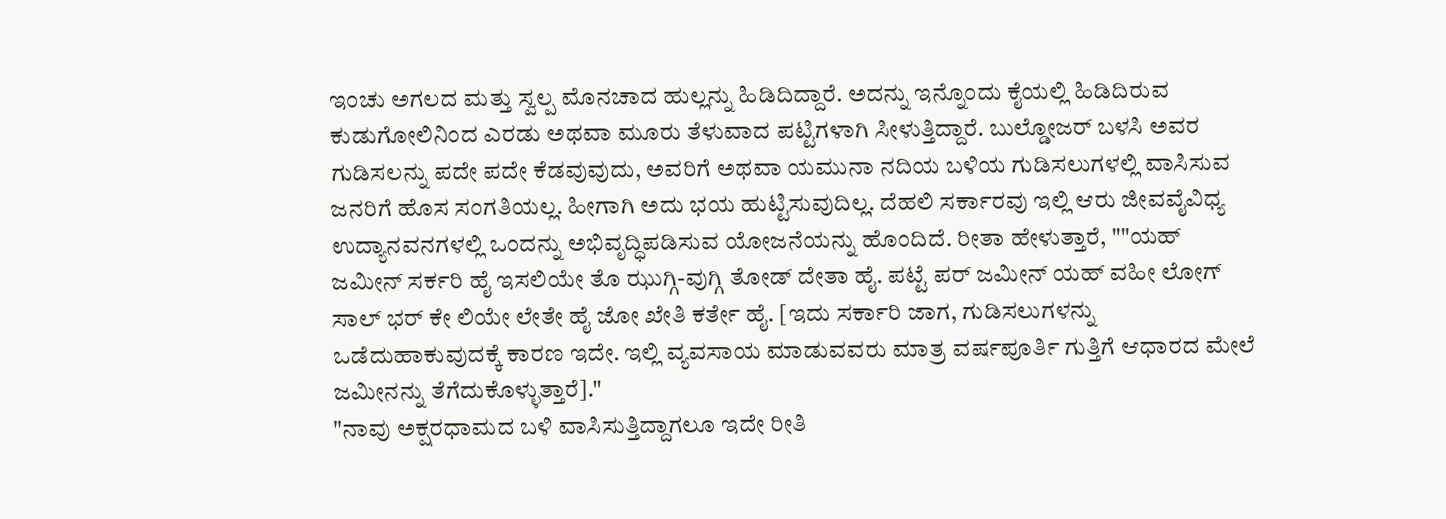ಇಂಚು ಅಗಲದ ಮತ್ತು ಸ್ವಲ್ಪ ಮೊನಚಾದ ಹುಲ್ಲನ್ನು ಹಿಡಿದಿದ್ದಾರೆ. ಅದನ್ನು ಇನ್ನೊಂದು ಕೈಯಲ್ಲಿ ಹಿಡಿದಿರುವ ಕುಡುಗೋಲಿನಿಂದ ಎರಡು ಅಥವಾ ಮೂರು ತೆಳುವಾದ ಪಟ್ಟಿಗಳಾಗಿ ಸೀಳುತ್ತಿದ್ದಾರೆ. ಬುಲ್ಡೋಜರ್ ಬಳಸಿ ಅವರ ಗುಡಿಸಲನ್ನು ಪದೇ ಪದೇ ಕೆಡವುವುದು, ಅವರಿಗೆ ಅಥವಾ ಯಮುನಾ ನದಿಯ ಬಳಿಯ ಗುಡಿಸಲುಗಳಲ್ಲಿ ವಾಸಿಸುವ ಜನರಿಗೆ ಹೊಸ ಸಂಗತಿಯಲ್ಲ. ಹೀಗಾಗಿ ಅದು ಭಯ ಹುಟ್ಟಿಸುವುದಿಲ್ಲ. ದೆಹಲಿ ಸರ್ಕಾರವು ಇಲ್ಲಿ ಆರು ಜೀವವೈವಿಧ್ಯ ಉದ್ಯಾನವನಗಳಲ್ಲಿ ಒಂದನ್ನು ಅಭಿವೃದ್ಧಿಪಡಿಸುವ ಯೋಜನೆಯನ್ನು ಹೊಂದಿದೆ. ರೀತಾ ಹೇಳುತ್ತಾರೆ, ""ಯಹ್ ಜಮೀನ್ ಸರ್ಕರಿ ಹೈ ಇಸಲಿಯೇ ತೊ ಝುಗ್ಗಿ-ವುಗ್ಗಿ ತೋಡ್ ದೇತಾ ಹೈ. ಪಟ್ಟೆ ಪರ್ ಜಮೀನ್ ಯಹ್ ವಹೀ ಲೋಗ್ ಸಾಲ್ ಭರ್ ಕೇ ಲಿಯೇ ಲೇತೇ ಹೈ ಜೋ ಖೇತಿ ಕರ್ತೇ ಹೈ. [ಇದು ಸರ್ಕಾರಿ ಜಾಗ, ಗುಡಿಸಲುಗಳನ್ನು ಒಡೆದುಹಾಕುವುದಕ್ಕೆ ಕಾರಣ ಇದೇ. ಇಲ್ಲಿ ವ್ಯವಸಾಯ ಮಾಡುವವರು ಮಾತ್ರ ವರ್ಷಪೂರ್ತಿ ಗುತ್ತಿಗೆ ಆಧಾರದ ಮೇಲೆ ಜಮೀನನ್ನು ತೆಗೆದುಕೊಳ್ಳುತ್ತಾರೆ]."
"ನಾವು ಅಕ್ಷರಧಾಮದ ಬಳಿ ವಾಸಿಸುತ್ತಿದ್ದಾಗಲೂ ಇದೇ ರೀತಿ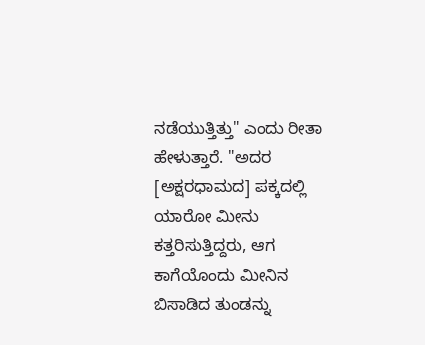ನಡೆಯುತ್ತಿತ್ತು" ಎಂದು ರೀತಾ ಹೇಳುತ್ತಾರೆ. "ಅದರ [ಅಕ್ಷರಧಾಮದ] ಪಕ್ಕದಲ್ಲಿ ಯಾರೋ ಮೀನು ಕತ್ತರಿಸುತ್ತಿದ್ದರು, ಆಗ ಕಾಗೆಯೊಂದು ಮೀನಿನ ಬಿಸಾಡಿದ ತುಂಡನ್ನು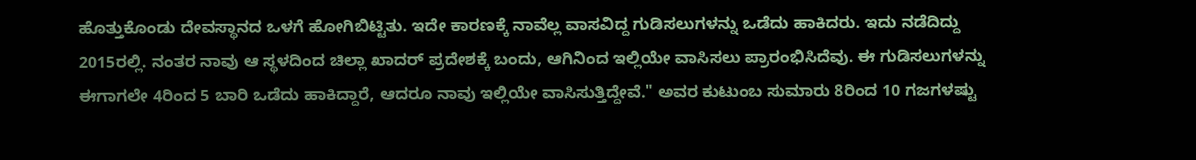ಹೊತ್ತುಕೊಂಡು ದೇವಸ್ಥಾನದ ಒಳಗೆ ಹೋಗಿಬಿಟ್ಟಿತು. ಇದೇ ಕಾರಣಕ್ಕೆ ನಾವೆಲ್ಲ ವಾಸವಿದ್ದ ಗುಡಿಸಲುಗಳನ್ನು ಒಡೆದು ಹಾಕಿದರು. ಇದು ನಡೆದಿದ್ದು 2015ರಲ್ಲಿ. ನಂತರ ನಾವು ಆ ಸ್ಥಳದಿಂದ ಚಿಲ್ಲಾ ಖಾದರ್ ಪ್ರದೇಶಕ್ಕೆ ಬಂದು, ಆಗಿನಿಂದ ಇಲ್ಲಿಯೇ ವಾಸಿಸಲು ಪ್ರಾರಂಭಿಸಿದೆವು. ಈ ಗುಡಿಸಲುಗಳನ್ನು ಈಗಾಗಲೇ 4ರಿಂದ 5 ಬಾರಿ ಒಡೆದು ಹಾಕಿದ್ದಾರೆ, ಆದರೂ ನಾವು ಇಲ್ಲಿಯೇ ವಾಸಿಸುತ್ತಿದ್ದೇವೆ." ಅವರ ಕುಟುಂಬ ಸುಮಾರು 8ರಿಂದ 10 ಗಜಗಳಷ್ಟು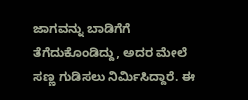ಜಾಗವನ್ನು ಬಾಡಿಗೆಗೆ ತೆಗೆದುಕೊಂಡಿದ್ದು, ಅದರ ಮೇಲೆ ಸಣ್ಣ ಗುಡಿಸಲು ನಿರ್ಮಿಸಿದ್ದಾರೆ. ಈ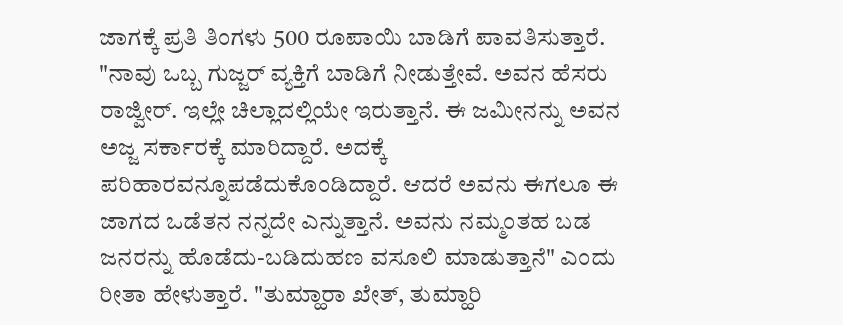ಜಾಗಕ್ಕೆ ಪ್ರತಿ ತಿಂಗಳು 500 ರೂಪಾಯಿ ಬಾಡಿಗೆ ಪಾವತಿಸುತ್ತಾರೆ.
"ನಾವು ಒಬ್ಬ ಗುಜ್ಜರ್ ವ್ಯಕ್ತಿಗೆ ಬಾಡಿಗೆ ನೀಡುತ್ತೇವೆ. ಅವನ ಹೆಸರು ರಾಜ್ವೀರ್. ಇಲ್ಲೇ ಚಿಲ್ಲಾದಲ್ಲಿಯೇ ಇರುತ್ತಾನೆ. ಈ ಜಮೀನನ್ನು ಅವನ ಅಜ್ಜ ಸರ್ಕಾರಕ್ಕೆ ಮಾರಿದ್ದಾರೆ. ಅದಕ್ಕೆ ಪರಿಹಾರವನ್ನೂಪಡೆದುಕೊಂಡಿದ್ದಾರೆ. ಆದರೆ ಅವನು ಈಗಲೂ ಈ ಜಾಗದ ಒಡೆತನ ನನ್ನದೇ ಎನ್ನುತ್ತಾನೆ. ಅವನು ನಮ್ಮಂತಹ ಬಡ ಜನರನ್ನು ಹೊಡೆದು-ಬಡಿದುಹಣ ವಸೂಲಿ ಮಾಡುತ್ತಾನೆ" ಎಂದು ರೀತಾ ಹೇಳುತ್ತಾರೆ. "ತುಮ್ಹಾರಾ ಖೇತ್, ತುಮ್ಹಾರಿ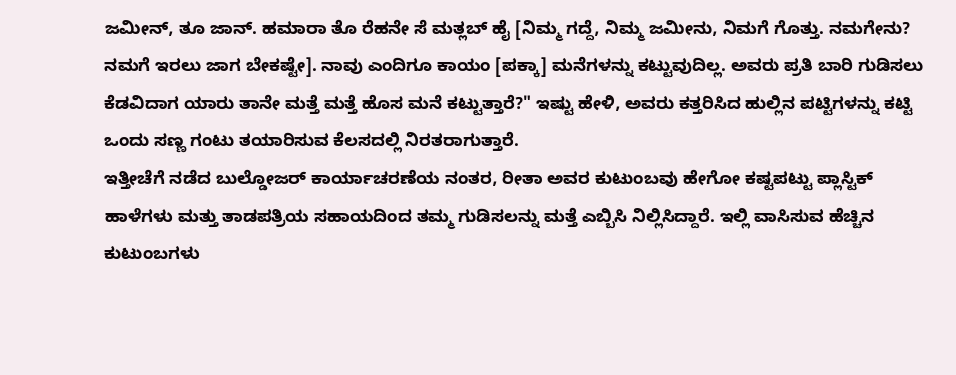ಜಮೀನ್, ತೂ ಜಾನ್. ಹಮಾರಾ ತೊ ರೆಹನೇ ಸೆ ಮತ್ಲಬ್ ಹೈ [ನಿಮ್ಮ ಗದ್ದೆ, ನಿಮ್ಮ ಜಮೀನು, ನಿಮಗೆ ಗೊತ್ತು. ನಮಗೇನು? ನಮಗೆ ಇರಲು ಜಾಗ ಬೇಕಷ್ಟೇ]. ನಾವು ಎಂದಿಗೂ ಕಾಯಂ [ಪಕ್ಕಾ] ಮನೆಗಳನ್ನು ಕಟ್ಟುವುದಿಲ್ಲ. ಅವರು ಪ್ರತಿ ಬಾರಿ ಗುಡಿಸಲು ಕೆಡವಿದಾಗ ಯಾರು ತಾನೇ ಮತ್ತೆ ಮತ್ತೆ ಹೊಸ ಮನೆ ಕಟ್ಟುತ್ತಾರೆ?" ಇಷ್ಟು ಹೇಳಿ, ಅವರು ಕತ್ತರಿಸಿದ ಹುಲ್ಲಿನ ಪಟ್ಟಿಗಳನ್ನು ಕಟ್ಟಿ ಒಂದು ಸಣ್ಣ ಗಂಟು ತಯಾರಿಸುವ ಕೆಲಸದಲ್ಲಿ ನಿರತರಾಗುತ್ತಾರೆ.
ಇತ್ತೀಚೆಗೆ ನಡೆದ ಬುಲ್ಡೋಜರ್ ಕಾರ್ಯಾಚರಣೆಯ ನಂತರ, ರೀತಾ ಅವರ ಕುಟುಂಬವು ಹೇಗೋ ಕಷ್ಟಪಟ್ಟು ಪ್ಲಾಸ್ಟಿಕ್ ಹಾಳೆಗಳು ಮತ್ತು ತಾಡಪತ್ರಿಯ ಸಹಾಯದಿಂದ ತಮ್ಮ ಗುಡಿಸಲನ್ನು ಮತ್ತೆ ಎಬ್ಬಿಸಿ ನಿಲ್ಲಿಸಿದ್ದಾರೆ. ಇಲ್ಲಿ ವಾಸಿಸುವ ಹೆಚ್ಚಿನ ಕುಟುಂಬಗಳು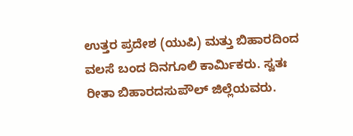ಉತ್ತರ ಪ್ರದೇಶ (ಯುಪಿ) ಮತ್ತು ಬಿಹಾರದಿಂದ ವಲಸೆ ಬಂದ ದಿನಗೂಲಿ ಕಾರ್ಮಿಕರು. ಸ್ವತಃ ರೀತಾ ಬಿಹಾರದಸುಪೌಲ್ ಜಿಲ್ಲೆಯವರು.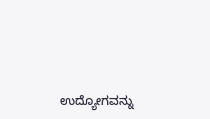ಉದ್ಯೋಗವನ್ನು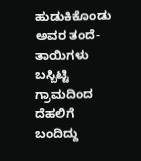ಹುಡುಕಿಕೊಂಡು ಅವರ ತಂದೆ-ತಾಯಿಗಳು ಬಸ್ಬಿಟ್ಟಿ ಗ್ರಾಮದಿಂದ ದೆಹಲಿಗೆ ಬಂದಿದ್ದು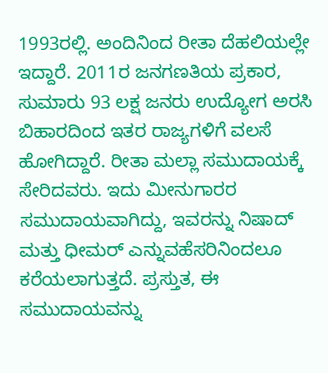1993ರಲ್ಲಿ. ಅಂದಿನಿಂದ ರೀತಾ ದೆಹಲಿಯಲ್ಲೇ ಇದ್ದಾರೆ. 2011ರ ಜನಗಣತಿಯ ಪ್ರಕಾರ, ಸುಮಾರು 93 ಲಕ್ಷ ಜನರು ಉದ್ಯೋಗ ಅರಸಿ ಬಿಹಾರದಿಂದ ಇತರ ರಾಜ್ಯಗಳಿಗೆ ವಲಸೆ ಹೋಗಿದ್ದಾರೆ. ರೀತಾ ಮಲ್ಲಾ ಸಮುದಾಯಕ್ಕೆ ಸೇರಿದವರು. ಇದು ಮೀನುಗಾರರ ಸಮುದಾಯವಾಗಿದ್ದು, ಇವರನ್ನು ನಿಷಾದ್ ಮತ್ತು ಧೀಮರ್ ಎನ್ನುವಹೆಸರಿನಿಂದಲೂ ಕರೆಯಲಾಗುತ್ತದೆ. ಪ್ರಸ್ತುತ, ಈ ಸಮುದಾಯವನ್ನು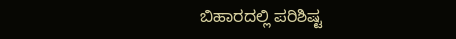ಬಿಹಾರದಲ್ಲಿ ಪರಿಶಿಷ್ಟ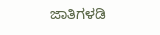ಜಾತಿಗಳಡಿ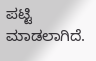ಪಟ್ಟಿ ಮಾಡಲಾಗಿದೆ.